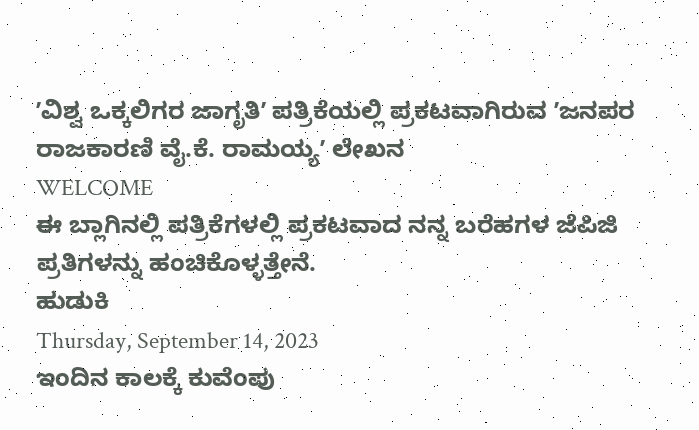ʼವಿಶ್ವ ಒಕ್ಕಲಿಗರ ಜಾಗೃತಿʼ ಪತ್ರಿಕೆಯಲ್ಲಿ ಪ್ರಕಟವಾಗಿರುವ ʼಜನಪರ ರಾಜಕಾರಣಿ ವೈ.ಕೆ. ರಾಮಯ್ಯʼ ಲೇಖನ
WELCOME
ಈ ಬ್ಲಾಗಿನಲ್ಲಿ ಪತ್ರಿಕೆಗಳಲ್ಲಿ ಪ್ರಕಟವಾದ ನನ್ನ ಬರೆಹಗಳ ಜೆಪಿಜಿ ಪ್ರತಿಗಳನ್ನು ಹಂಚಿಕೊಳ್ಳತ್ತೇನೆ.
ಹುಡುಕಿ
Thursday, September 14, 2023
ಇಂದಿನ ಕಾಲಕ್ಕೆ ಕುವೆಂಪು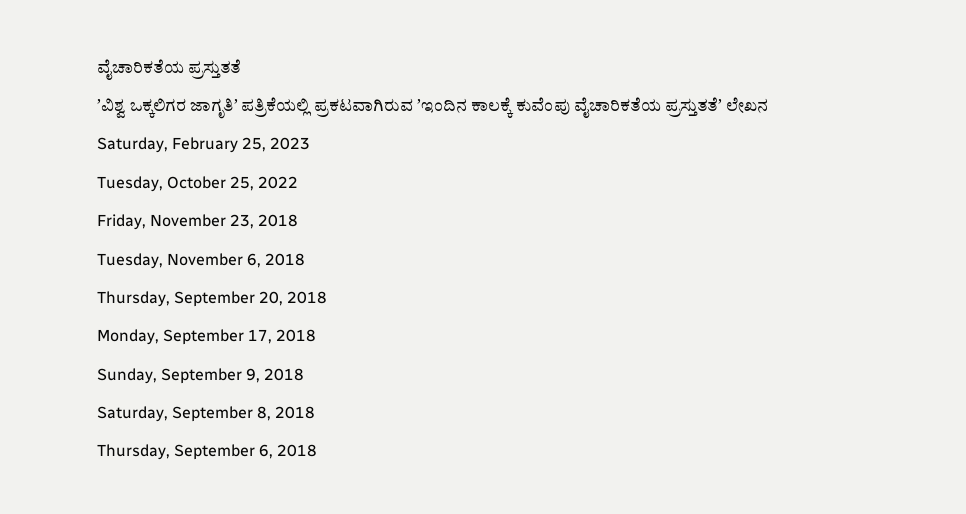ವೈಚಾರಿಕತೆಯ ಪ್ರಸ್ತುತತೆ
ʼವಿಶ್ವ ಒಕ್ಕಲಿಗರ ಜಾಗೃತಿʼ ಪತ್ರಿಕೆಯಲ್ಲಿ ಪ್ರಕಟವಾಗಿರುವ ʼಇಂದಿನ ಕಾಲಕ್ಕೆ ಕುವೆಂಪು ವೈಚಾರಿಕತೆಯ ಪ್ರಸ್ತುತತೆʼ ಲೇಖನ
Saturday, February 25, 2023
Tuesday, October 25, 2022
Friday, November 23, 2018
Tuesday, November 6, 2018
Thursday, September 20, 2018
Monday, September 17, 2018
Sunday, September 9, 2018
Saturday, September 8, 2018
Thursday, September 6, 2018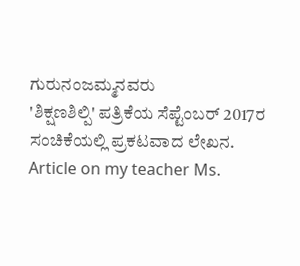ಗುರುನಂಜಮ್ಮನವರು
'ಶಿಕ್ಷಣಶಿಲ್ಪಿ' ಪತ್ರಿಕೆಯ ಸೆಪ್ಟೆಂಬರ್ 2017ರ ಸಂಚಿಕೆಯಲ್ಲಿ ಪ್ರಕಟವಾದ ಲೇಖನ.
Article on my teacher Ms.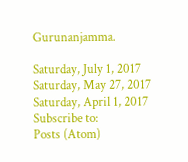Gurunanjamma.

Saturday, July 1, 2017
Saturday, May 27, 2017
Saturday, April 1, 2017
Subscribe to:
Posts (Atom)